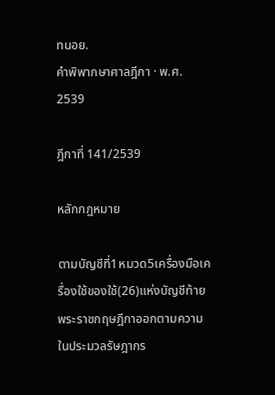ทนอย.
คำพิพากษาศาลฎีกา · พ.ศ. 2539

ฎีกาที่ 141/2539

หลักกฎหมาย

ตามบัญชีที่1หมวด5เครื่องมือเครื่องใช้ของใช้(26)แห่งบัญชีท้ายพระราชกฤษฎีกาออกตามความในประมวลรัษฎากร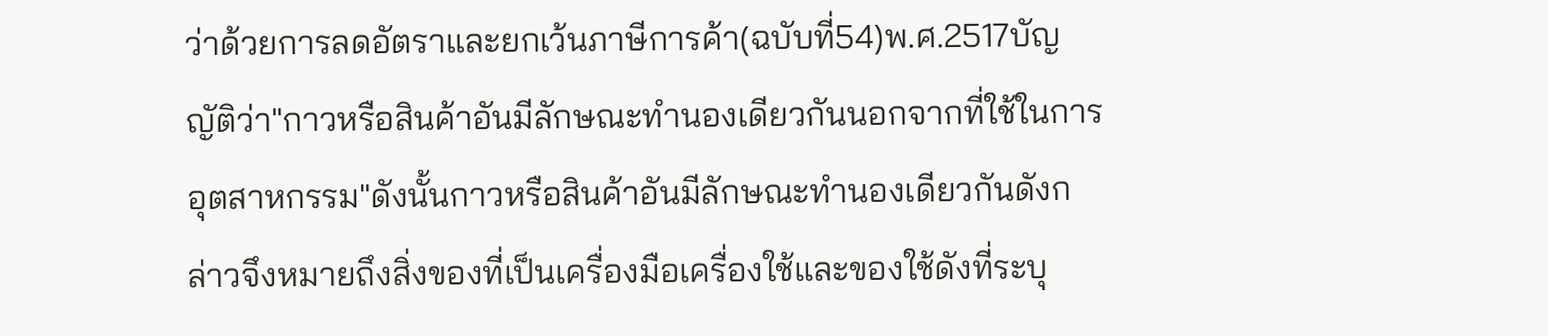ว่าด้วยการลดอัตราและยกเว้นภาษีการค้า(ฉบับที่54)พ.ศ.2517บัญญัติว่า"กาวหรือสินค้าอันมีลักษณะทำนองเดียวกันนอกจากที่ใช้ในการอุตสาหกรรม"ดังนั้นกาวหรือสินค้าอันมีลักษณะทำนองเดียวกันดังกล่าวจึงหมายถึงสิ่งของที่เป็นเครื่องมือเครื่องใช้และของใช้ดังที่ระบุ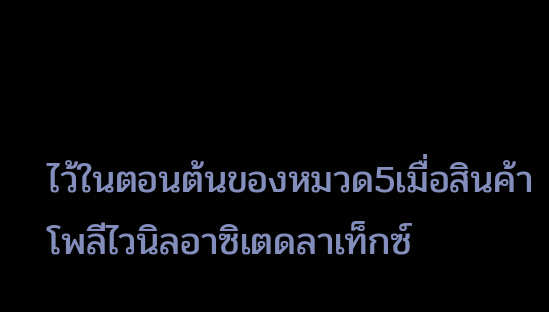ไว้ในตอนต้นของหมวด5เมื่อสินค้าโพลีไวนิลอาซิเตดลาเท็กซ์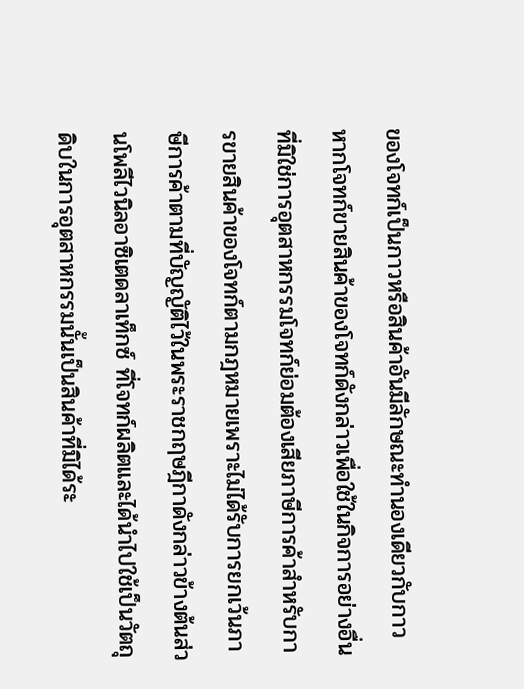ของโจทก์เป็นกาวหรือสินค้าอันมีลักษณะทำนองเดียวกับกาวหากโจทก์ขายสินค้าของโจทก์ดังกล่าวเพื่อใช้ในกิจการอย่างอื่นที่มิใช่การอุตสาหกรรมโจทก์ย่อมต้องเสียภาษีการค้าสำหรับการขายสินค้าของโจทก์ตามกฎหมายเพราะไม่ได้รับการยกเว้นภาษีการค้าตามที่บัญญัติไว้ในพระราชกฤษฎีกาดังกล่าวข้างต้นส่วนโพลีไวนิลอาซิเตดลาเท็กซ์ ที่โจทก์ผลิตและได้นำไปใช้เป็นวัตถุดิบในการอุตสาหกรรมนั้นเป็นสินค้าที่มิได้ระ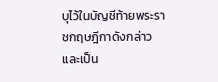บุไว้ในบัญชีท้ายพระราชกฤษฎีกาดังกล่าวและเป็น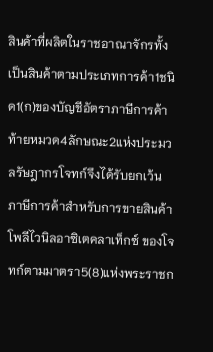สินค้าที่ผลิตในราชอาณาจักรทั้งเป็นสินค้าตามประเภทการค้า1ชนิด1(ก)ของบัญชีอัตราภาษีการค้าท้ายหมวด4ลักษณะ2แห่งประมวลรัษฎากรโจทก์จึงได้รับยกเว้นภาษีการค้าสำหรับการขายสินค้าโพลีไวนิลอาซิเตคลาเท็กซ์ ของโจทก์ตามมาตรา5(8)แห่งพระราชก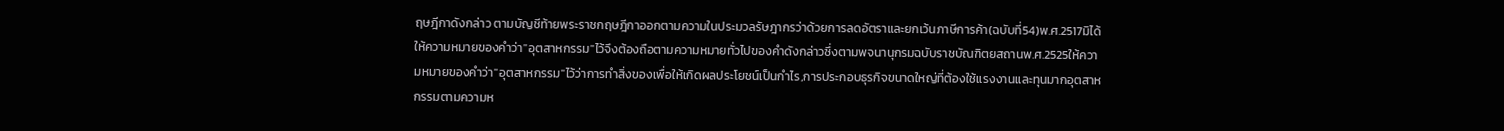ฤษฎีกาดังกล่าว ตามบัญชีท้ายพระราชกฤษฎีกาออกตามความในประมวลรัษฎากรว่าด้วยการลดอัตราและยกเว้นภาษีการค้า(ฉบับที่54)พ.ศ.2517มิได้ให้ความหมายของคำว่า"อุตสาหกรรม"ไว้จึงต้องถือตามความหมายทั่วไปของคำดังกล่าวซึ่งตามพจนานุกรมฉบับราชบัณฑิตยสถานพ.ศ.2525ให้ความหมายของคำว่า"อุตสาหกรรม"ไว้ว่าการทำสิ่งของเพื่อให้เกิดผลประโยชน์เป็นกำไร,การประกอบธุรกิจขนาดใหญ่ที่ต้องใช้แรงงานและทุนมากอุตสาหกรรมตามความห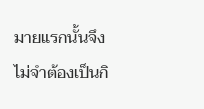มายแรกนั้นจึงไม่จำต้องเป็นกิ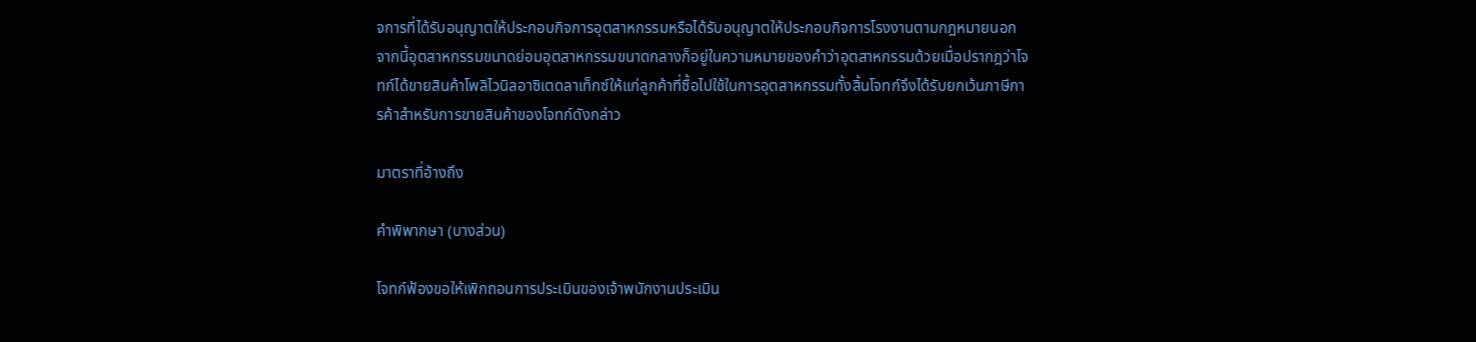จการที่ได้รับอนุญาตให้ประกอบกิจการอุตสาหกรรมหรือได้รับอนุญาตให้ประกอบกิจการโรงงานตามกฎหมายนอกจากนี้อุตสาหกรรมขนาดย่อมอุตสาหกรรมขนาดกลางก็อยู่ในความหมายของคำว่าอุตสาหกรรมด้วยเมื่อปรากฎว่าโจทก์ได้ขายสินค้าโพลิไวนิลอาซิเตดลาเท็กซ์ให้แก่ลูกค้าที่ซื้อไปใช้ในการอุตสาหกรรมทั้งสิ้นโจทก์จึงได้รับยกเว้นภาษีการค้าสำหรับการขายสินค้าของโจทก์ดังกล่าว

มาตราที่อ้างถึง

คำพิพากษา (บางส่วน)

โจทก์ฟ้องขอให้เพิกถอนการประเมินของเจ้าพนักงานประเมิน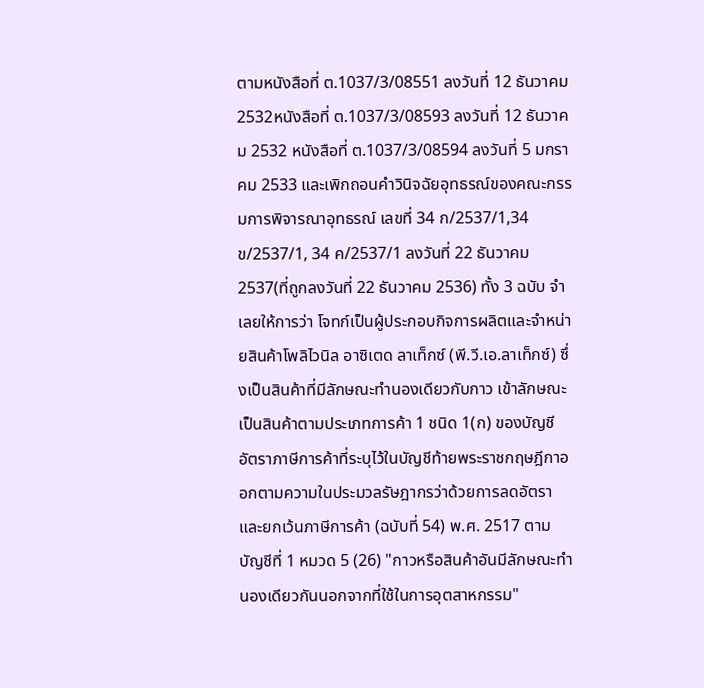ตามหนังสือที่ ต.1037/3/08551 ลงวันที่ 12 ธันวาคม 2532หนังสือที่ ต.1037/3/08593 ลงวันที่ 12 ธันวาคม 2532 หนังสือที่ ต.1037/3/08594 ลงวันที่ 5 มกราคม 2533 และเพิกถอนคำวินิจฉัยอุทธรณ์ของคณะกรรมการพิจารณาอุทธรณ์ เลขที่ 34 ก/2537/1,34 ข/2537/1, 34 ค/2537/1 ลงวันที่ 22 ธันวาคม 2537(ที่ถูกลงวันที่ 22 ธันวาคม 2536) ทั้ง 3 ฉบับ จำเลยให้การว่า โจทก์เป็นผู้ประกอบกิจการผลิตและจำหน่ายสินค้าโพลิไวนิล อาซิเตด ลาเท็กซ์ (พี.วี.เอ.ลาเท็กซ์) ซึ่งเป็นสินค้าที่มีลักษณะทำนองเดียวกับกาว เข้าลักษณะเป็นสินค้าตามประเภทการค้า 1 ชนิด 1(ก) ของบัญชีอัตราภาษีการค้าที่ระบุไว้ในบัญชีท้ายพระราชกฤษฎีกาออกตามความในประมวลรัษฎากรว่าด้วยการลดอัตราและยกเว้นภาษีการค้า (ฉบับที่ 54) พ.ศ. 2517 ตามบัญชีที่ 1 หมวด 5 (26) "กาวหรือสินค้าอันมีลักษณะทำนองเดียวกันนอกจากที่ใช้ในการอุตสาหกรรม"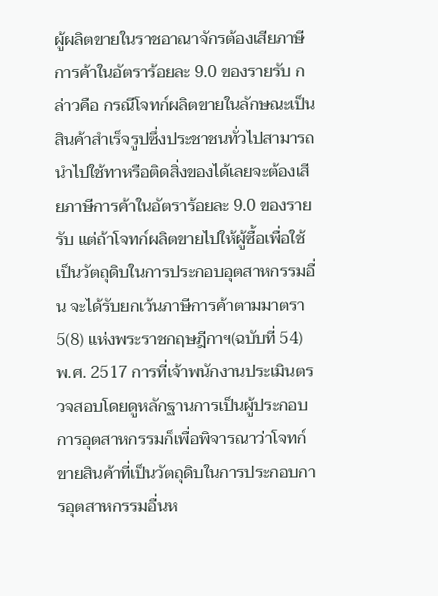ผู้ผลิตขายในราชอาณาจักรต้องเสียภาษีการค้าในอัตราร้อยละ 9.0 ของรายรับ กล่าวคือ กรณีโจทก์ผลิตขายในลักษณะเป็นสินค้าสำเร็จรูปซึ่งประชาชนทั่วไปสามารถนำไปใช้ทาหรือติดสิ่งของได้เลยจะต้องเสียภาษีการค้าในอัตราร้อยละ 9.0 ของรายรับ แต่ถ้าโจทก์ผลิตขายไปให้ผู้ซื้อเพื่อใช้เป็นวัตถุดิบในการประกอบอุตสาหกรรมอื่น จะได้รับยกเว้นภาษีการค้าตามมาตรา 5(8) แห่งพระราชกฤษฎีกาฯ(ฉบับที่ 54) พ.ศ. 2517 การที่เจ้าพนักงานประเมินตรวจสอบโดยดูหลักฐานการเป็นผู้ประกอบการอุตสาหกรรมก็เพื่อพิจารณาว่าโจทก์ขายสินค้าที่เป็นวัตถุดิบในการประกอบการอุตสาหกรรมอื่นห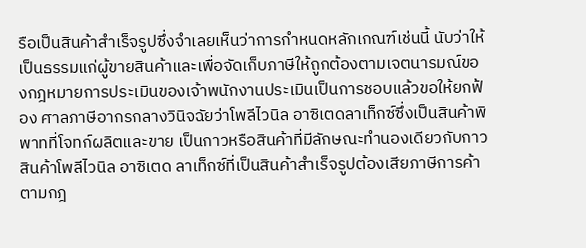รือเป็นสินค้าสำเร็จรูปซึ่งจำเลยเห็นว่าการกำหนดหลักเกณฑ์เช่นนี้ นับว่าให้เป็นธรรมแก่ผู้ขายสินค้าและเพื่อจัดเก็บภาษีให้ถูกต้องตามเจตนารมณ์ของกฎหมายการประเมินของเจ้าพนักงานประเมินเป็นการชอบแล้วขอให้ยกฟ้อง ศาลภาษีอากรกลางวินิจฉัยว่าโพลีไวนิล อาซิเตดลาเท็กซ์ซึ่งเป็นสินค้าพิพาทที่โจทก์ผลิตและขาย เป็นกาวหรือสินค้าที่มีลักษณะทำนองเดียวกับกาว สินค้าโพลีไวนิล อาซิเตด ลาเท็กซ์ที่เป็นสินค้าสำเร็จรูปต้องเสียภาษีการค้าตามกฎ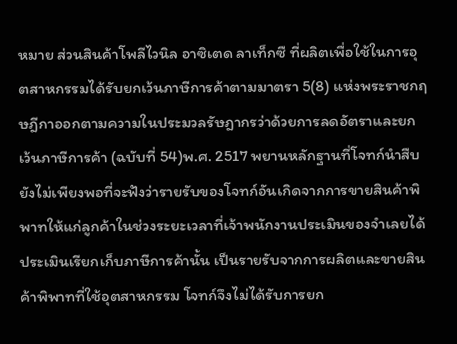หมาย ส่วนสินค้าโพลีไวนิล อาซิเตด ลาเท็กซื ที่ผลิตเพื่อใช้ในการอุตสาหกรรมได้รับยกเว้นภาษีการค้าตามมาตรา 5(8) แห่งพระราชกฤษฎีกาออกตามความในประมวลรัษฎากรว่าด้วยการลดอัตราและยกเว้นภาษีการค้า (ฉบับที่ 54)พ.ศ. 2517 พยานหลักฐานที่โจทก์นำสืบยังไม่เพียงพอที่จะฟังว่ารายรับของโจทก์อันเกิดจากการขายสินค้าพิพาทให้แก่ลูกค้าในช่วงระยะเวลาที่เจ้าพนักงานประเมินของจำเลยได้ประเมินเรียกเก็บภาษีการค้านั้น เป็นรายรับจากการผลิตและขายสินค้าพิพาทที่ใช้อุตสาหกรรม โจทก์จึงไม่ได้รับการยก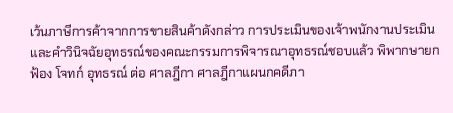เว้นภาษีการค้าจากการขายสินค้าดังกล่าว การประเมินของเจ้าพนักงานประเมินและคำวินิจฉัยอุทธรณ์ของคณะกรรมการพิจารณาอุทธรณ์ชอบแล้ว พิพากษายกฟ้อง โจทก์ อุทธรณ์ ต่อ ศาลฎีกา ศาลฎีกาแผนกคดีภา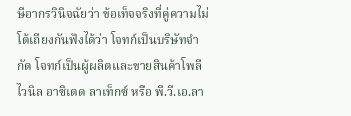ษีอากรวินิจฉัยว่า ข้อเท็จจริงที่คู่ความไม่โต้เถียงกันฟังได้ว่า โจทก์เป็นบริษัทจำกัด โจทก์เป็นผู้ผลิตและขายสินค้าโพลีไวนิล อาซิเตด ลาเท็กซ์ หรือ พี.วี.เอ.ลา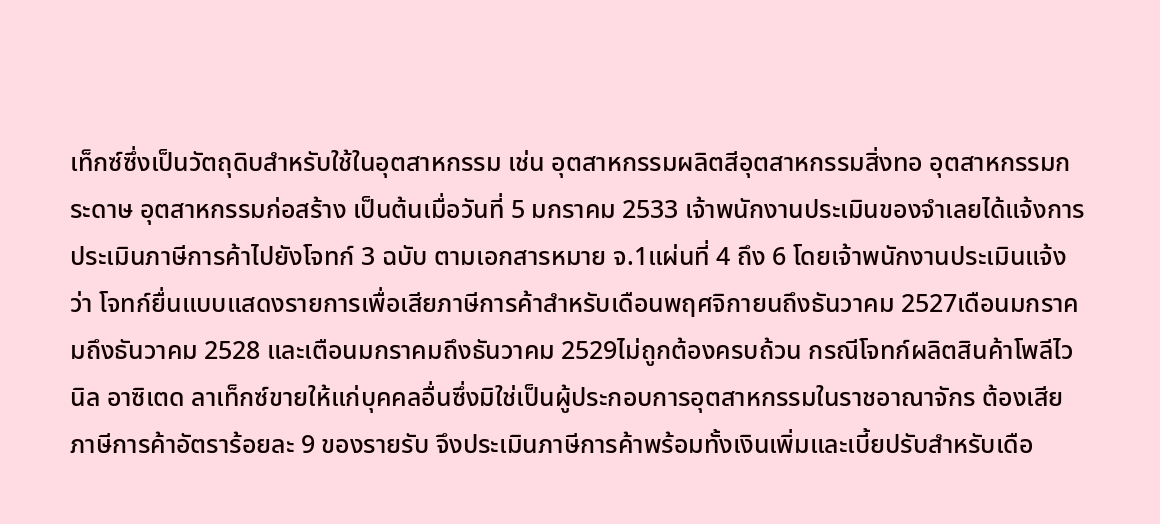เท็กซ์ซึ่งเป็นวัตถุดิบสำหรับใช้ในอุตสาหกรรม เช่น อุตสาหกรรมผลิตสีอุตสาหกรรมสิ่งทอ อุตสาหกรรมกระดาษ อุตสาหกรรมก่อสร้าง เป็นต้นเมื่อวันที่ 5 มกราคม 2533 เจ้าพนักงานประเมินของจำเลยได้แจ้งการประเมินภาษีการค้าไปยังโจทก์ 3 ฉบับ ตามเอกสารหมาย จ.1แผ่นที่ 4 ถึง 6 โดยเจ้าพนักงานประเมินแจ้งว่า โจทก์ยื่นแบบแสดงรายการเพื่อเสียภาษีการค้าสำหรับเดือนพฤศจิกายนถึงธันวาคม 2527เดือนมกราคมถึงธันวาคม 2528 และเตือนมกราคมถึงธันวาคม 2529ไม่ถูกต้องครบถ้วน กรณีโจทก์ผลิตสินค้าโพลีไวนิล อาซิเตด ลาเท็กซ์ขายให้แก่บุคคลอื่นซึ่งมิใช่เป็นผู้ประกอบการอุตสาหกรรมในราชอาณาจักร ต้องเสียภาษีการค้าอัตราร้อยละ 9 ของรายรับ จึงประเมินภาษีการค้าพร้อมทั้งเงินเพิ่มและเบี้ยปรับสำหรับเดือ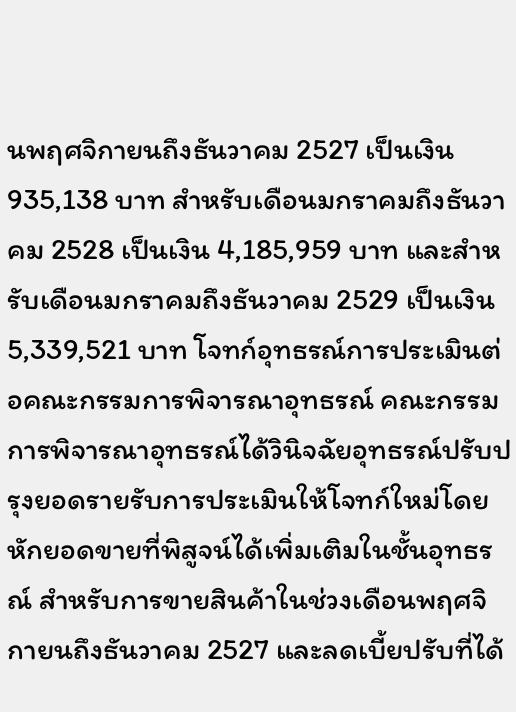นพฤศจิกายนถึงธันวาคม 2527 เป็นเงิน 935,138 บาท สำหรับเดือนมกราคมถึงธันวาคม 2528 เป็นเงิน 4,185,959 บาท และสำหรับเดือนมกราคมถึงธันวาคม 2529 เป็นเงิน 5,339,521 บาท โจทก์อุทธรณ์การประเมินต่อคณะกรรมการพิจารณาอุทธรณ์ คณะกรรมการพิจารณาอุทธรณ์ได้วินิจฉัยอุทธรณ์ปรับปรุงยอดรายรับการประเมินให้โจทก์ใหม่โดยหักยอดขายที่พิสูจน์ได้เพิ่มเติมในชั้นอุทธรณ์ สำหรับการขายสินค้าในช่วงเดือนพฤศจิกายนถึงธันวาคม 2527 และลดเบี้ยปรับที่ได้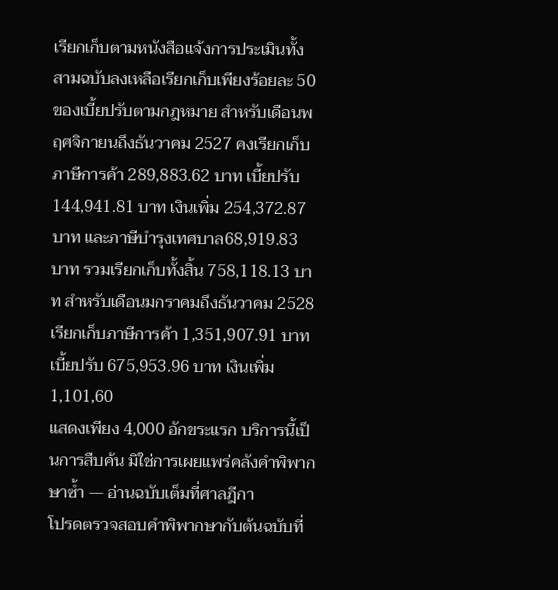เรียกเก็บตามหนังสือแจ้งการประเมินทั้งสามฉบับลงเหลือเรียกเก็บเพียงร้อยละ 50 ของเบี้ยปรับตามกฎหมาย สำหรับเดือนพฤศจิกายนถึงธันวาคม 2527 คงเรียกเก็บภาษีการค้า 289,883.62 บาท เบี้ยปรับ144,941.81 บาท เงินเพิ่ม 254,372.87 บาท และภาษีบำรุงเทศบาล68,919.83 บาท รวมเรียกเก็บทั้งสิ้น 758,118.13 บาท สำหรับเดือนมกราคมถึงธันวาคม 2528 เรียกเก็บภาษีการค้า 1,351,907.91 บาทเบี้ยปรับ 675,953.96 บาท เงินเพิ่ม 1,101,60
แสดงเพียง 4,000 อักขระแรก บริการนี้เป็นการสืบค้น มิใช่การเผยแพร่คลังคำพิพากษาซ้ำ — อ่านฉบับเต็มที่ศาลฎีกา
โปรดตรวจสอบคำพิพากษากับต้นฉบับที่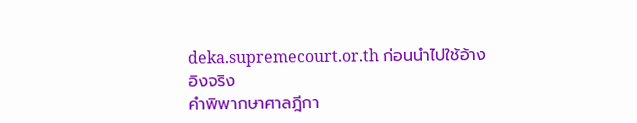deka.supremecourt.or.th ก่อนนำไปใช้อ้างอิงจริง
คำพิพากษาศาลฎีกา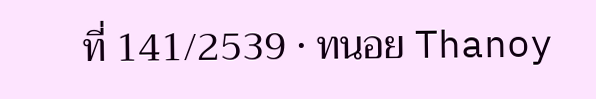ที่ 141/2539 · ทนอย Thanoy